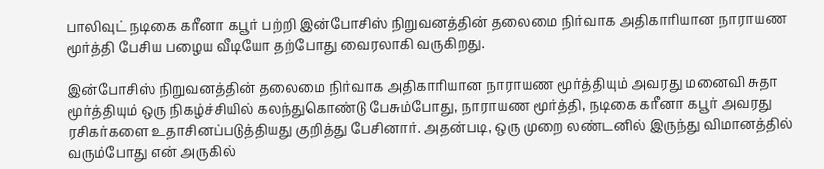பாலிவுட் நடிகை கரீனா கபூர் பற்றி இன்போசிஸ் நிறுவனத்தின் தலைமை நிர்வாக அதிகாரியான நாராயண மூர்த்தி பேசிய பழைய வீடியோ தற்போது வைரலாகி வருகிறது.

இன்போசிஸ் நிறுவனத்தின் தலைமை நிர்வாக அதிகாரியான நாராயண மூர்த்தியும் அவரது மனைவி சுதா மூர்த்தியும் ஒரு நிகழ்ச்சியில் கலந்துகொண்டு பேசும்போது, நாராயண மூர்த்தி, நடிகை கரீனா கபூர் அவரது ரசிகர்களை உதாசினப்படுத்தியது குறித்து பேசினார். அதன்படி, ஒரு முறை லண்டனில் இருந்து விமானத்தில் வரும்போது என் அருகில்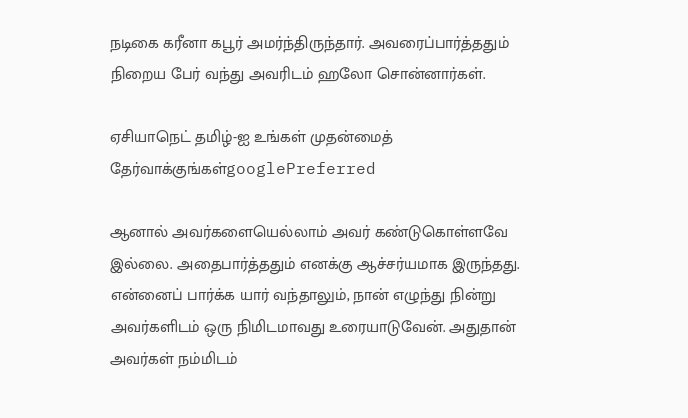நடிகை கரீனா கபூர் அமர்ந்திருந்தார். அவரைப்பார்த்ததும் நிறைய பேர் வந்து அவரிடம் ஹலோ சொன்னார்கள்.

ஏசியாநெட் தமிழ்-ஐ உங்கள் முதன்மைத் தேர்வாக்குங்கள்googlePreferred

ஆனால் அவர்களையெல்லாம் அவர் கண்டுகொள்ளவே இல்லை. அதைபார்த்ததும் எனக்கு ஆச்சர்யமாக இருந்தது. என்னைப் பார்க்க யார் வந்தாலும், நான் எழுந்து நின்று அவர்களிடம் ஒரு நிமிடமாவது உரையாடுவேன். அதுதான் அவர்கள் நம்மிடம்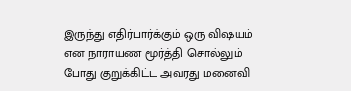இருந்து எதிர்பார்க்கும் ஒரு விஷயம் என நாராயண மூர்த்தி சொல்லும் போது குறுக்கிட்ட அவரது மனைவி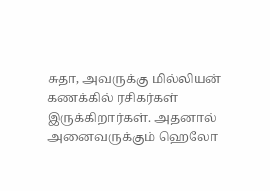சுதா, அவருக்கு மில்லியன் கணக்கில் ரசிகர்கள் இருக்கிறார்கள். அதனால் அனைவருக்கும் ஹெலோ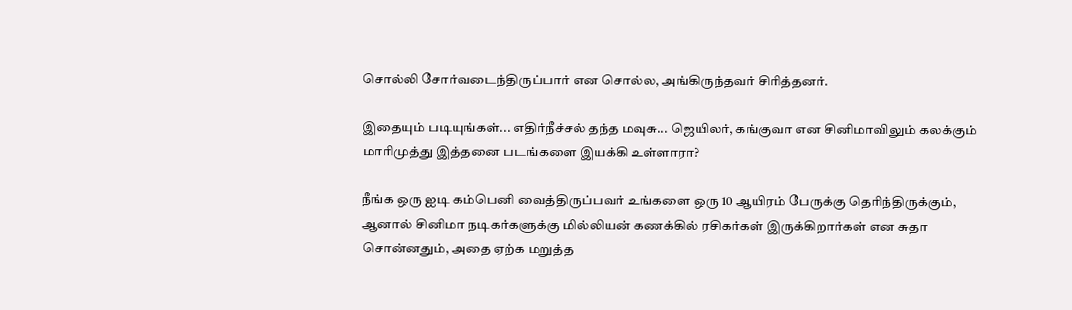சொல்லி சோர்வடைந்திருப்பார் என சொல்ல, அங்கிருந்தவர் சிரித்தனர்.

இதையும் படியுங்கள்... எதிர்நீச்சல் தந்த மவுசு... ஜெயிலர், கங்குவா என சினிமாவிலும் கலக்கும் மாரிமுத்து இத்தனை படங்களை இயக்கி உள்ளாரா?

நீங்க ஒரு ஐடி கம்பெனி வைத்திருப்பவர் உங்களை ஒரு 10 ஆயிரம் பேருக்கு தெரிந்திருக்கும், ஆனால் சினிமா நடிகர்களுக்கு மில்லியன் கணக்கில் ரசிகர்கள் இருக்கிறார்கள் என சுதா சொன்னதும், அதை ஏற்க மறுத்த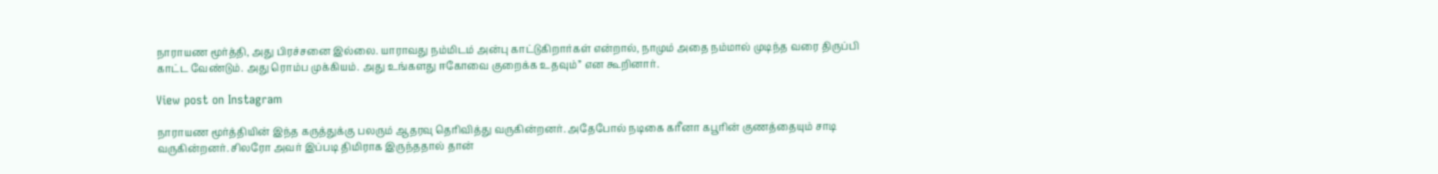நாராயண மூர்த்தி, அது பிரச்சனை இல்லை. யாராவது நம்மிடம் அன்பு காட்டுகிறார்கள் என்றால், நாமும் அதை நம்மால் முடிந்த வரை திருப்பி காட்ட வேண்டும். அது ரொம்ப முக்கியம். அது உங்களது ஈகோவை குறைக்க உதவும்” என கூறினார்.

View post on Instagram

நாராயண மூர்த்தியின் இந்த கருத்துக்கு பலரும் ஆதரவு தெரிவித்து வருகின்றனர். அதேபோல் நடிகை கரீனா கபூரின் குணத்தையும் சாடி வருகின்றனர். சிலரோ அவர் இப்படி திமிராக இருந்ததால் தான்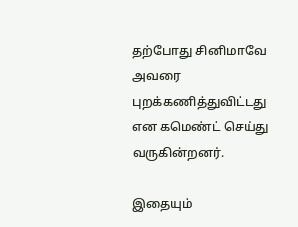தற்போது சினிமாவே அவரை புறக்கணித்துவிட்டது என கமெண்ட் செய்து வருகின்றனர்.

இதையும்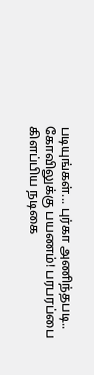படியுங்கள்... புர்கா அணிந்தபடி.. கோவிலுக்கு பயணம்! பரபரப்பை கிளப்பிய நடிகை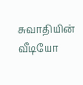சுவாதியின் வீடியோ